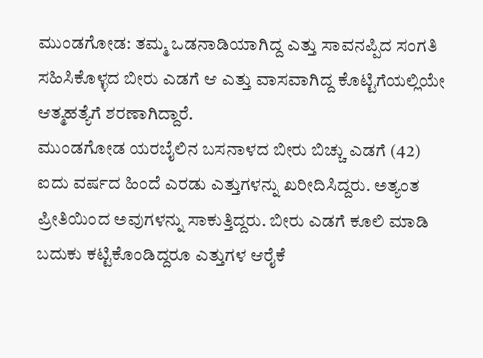ಮುಂಡಗೋಡ: ತಮ್ಮ ಒಡನಾಡಿಯಾಗಿದ್ದ ಎತ್ತು ಸಾವನಪ್ಪಿದ ಸಂಗತಿ ಸಹಿಸಿಕೊಳ್ಳದ ಬೀರು ಎಡಗೆ ಆ ಎತ್ತು ವಾಸವಾಗಿದ್ದ ಕೊಟ್ಟಿಗೆಯಲ್ಲಿಯೇ ಆತ್ಮಹತ್ಯೆಗೆ ಶರಣಾಗಿದ್ದಾರೆ.
ಮುಂಡಗೋಡ ಯರಬೈಲಿನ ಬಸನಾಳದ ಬೀರು ಬಿಚ್ಚು ಎಡಗೆ (42) ಐದು ವರ್ಷದ ಹಿಂದೆ ಎರಡು ಎತ್ತುಗಳನ್ನು ಖರೀದಿಸಿದ್ದರು. ಅತ್ಯಂತ ಪ್ರೀತಿಯಿಂದ ಅವುಗಳನ್ನು ಸಾಕುತ್ತಿದ್ದರು. ಬೀರು ಎಡಗೆ ಕೂಲಿ ಮಾಡಿ ಬದುಕು ಕಟ್ಟಿಕೊಂಡಿದ್ದರೂ ಎತ್ತುಗಳ ಆರೈಕೆ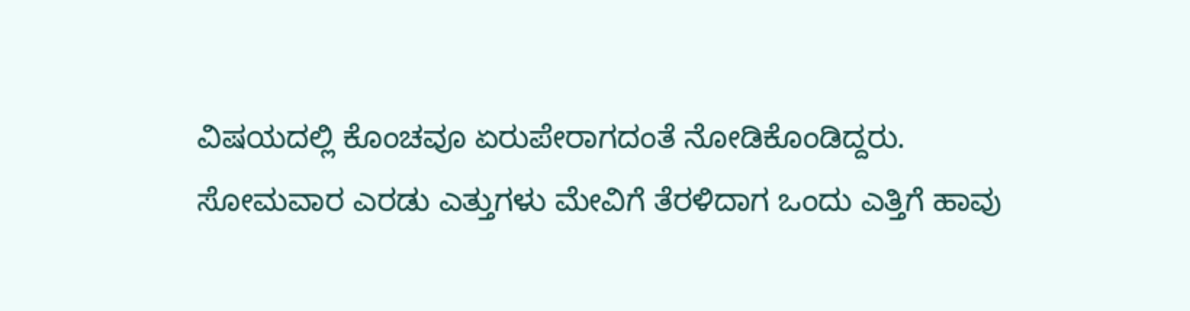ವಿಷಯದಲ್ಲಿ ಕೊಂಚವೂ ಏರುಪೇರಾಗದಂತೆ ನೋಡಿಕೊಂಡಿದ್ದರು.
ಸೋಮವಾರ ಎರಡು ಎತ್ತುಗಳು ಮೇವಿಗೆ ತೆರಳಿದಾಗ ಒಂದು ಎತ್ತಿಗೆ ಹಾವು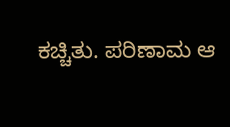ಕಚ್ಚಿತು. ಪರಿಣಾಮ ಆ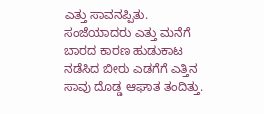ಎತ್ತು ಸಾವನಪ್ಪಿತು. ಸಂಜೆಯಾದರು ಎತ್ತು ಮನೆಗೆ ಬಾರದ ಕಾರಣ ಹುಡುಕಾಟ ನಡೆಸಿದ ಬೀರು ಎಡಗೆಗೆ ಎತ್ತಿನ ಸಾವು ದೊಡ್ಡ ಆಘಾತ ತಂದಿತ್ತು.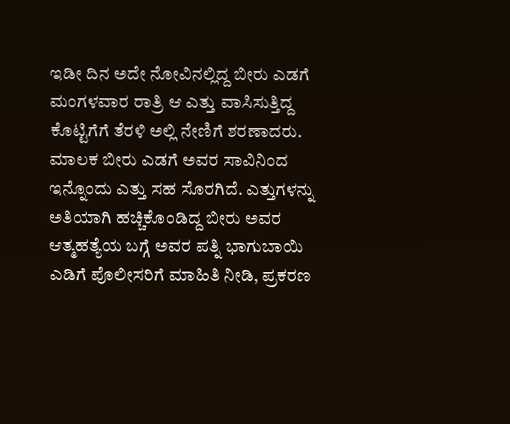ಇಡೀ ದಿನ ಅದೇ ನೋವಿನಲ್ಲಿದ್ದ ಬೀರು ಎಡಗೆ ಮಂಗಳವಾರ ರಾತ್ರಿ ಆ ಎತ್ತು ವಾಸಿಸುತ್ತಿದ್ದ ಕೊಟ್ಟಿಗೆಗೆ ತೆರಳಿ ಅಲ್ಲಿ ನೇಣಿಗೆ ಶರಣಾದರು.
ಮಾಲಕ ಬೀರು ಎಡಗೆ ಅವರ ಸಾವಿನಿಂದ ಇನ್ನೊಂದು ಎತ್ತು ಸಹ ಸೊರಗಿದೆ. ಎತ್ತುಗಳನ್ನು ಅತಿಯಾಗಿ ಹಚ್ಚಿಕೊಂಡಿದ್ದ ಬೀರು ಅವರ ಆತ್ಮಹತ್ಯೆಯ ಬಗ್ಗೆ ಅವರ ಪತ್ನಿ ಭಾಗುಬಾಯಿ ಎಡಿಗೆ ಪೊಲೀಸರಿಗೆ ಮಾಹಿತಿ ನೀಡಿ, ಪ್ರಕರಣ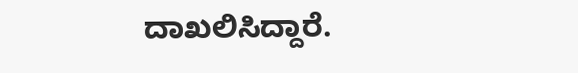ದಾಖಲಿಸಿದ್ದಾರೆ.